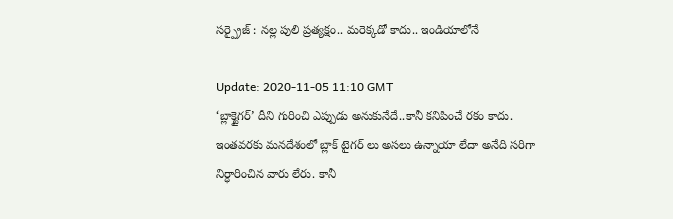సర్ప్రైజ్ : నల్ల పులి ప్రత్యక్షం.. మరెక్కడో కాదు.. ఇండియాలోనే

Update: 2020-11-05 11:10 GMT
‘బ్లాక్టైగర్’ దీని గురించి ఎప్పుడు అనుకునేదే..కానీ కనిపించే రకం కాదు.  ఇంతవరకు మనదేశంలో బ్లాక్ టైగర్ లు అసలు ఉన్నాయా లేదా అనేది సరిగా నిర్ధారించిన వారు లేరు. కానీ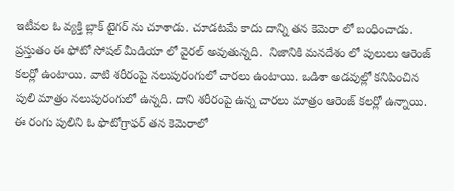ఇటీవల ఓ వ్యక్తి బ్లాక్ టైగర్ ను చూశాడు. చూడటమే కాదు దాన్ని తన కెమెరా లో బంధించాడు. ప్రస్తుతం ఈ ఫోటో సోషల్ మీడియా లో వైరల్ అవుతున్నది.  నిజానికి మనదేశం లో పులులు ఆరెంజ్ కలర్లో ఉంటాయి. వాటి శరీరంపై నలుపురంగులో చారలు ఉంటాయి. ఒడిశా అడవుల్లో కనిపించిన పులి మాత్రం నలుపురంగులో ఉన్నది. దాని శరీరంపై ఉన్న చారలు మాత్రం ఆరెంజ్ కలర్లో ఉన్నాయి. ఈ రంగు పులిని ఓ ఫొటోగ్రాఫర్ తన కెమెరాలో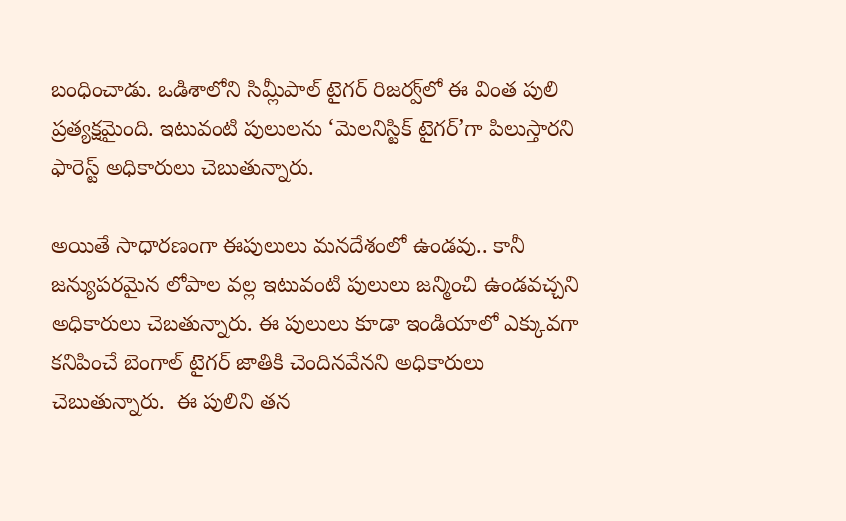బంధించాడు. ఒడిశాలోని సిమ్లీపాల్ టైగర్ రిజర్వ్‌లో ఈ వింత పులి ప్రత్యక్షమైంది. ఇటువంటి పులులను ‘మెలనిస్టిక్ టైగర్’గా పిలుస్తారని ఫారెస్ట్ అధికారులు చెబుతున్నారు.

అయితే సాధారణంగా ఈపులులు మనదేశంలో ఉండవు.. కానీ జన్యుపరమైన లోపాల వల్ల ఇటువంటి పులులు జన్మించి ఉండవచ్చని అధికారులు చెబతున్నారు. ఈ పులులు కూడా ఇండియాలో ఎక్కువగా కనిపించే బెంగాల్ టైగర్ జాతికి చెందినవేనని అధికారులు చెబుతున్నారు.  ఈ పులిని తన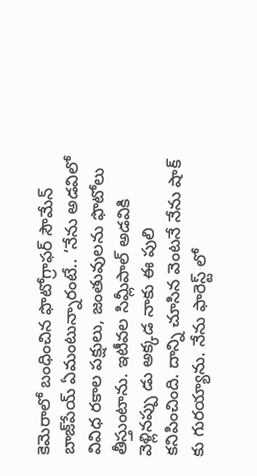కెమెరాలో బంధించిన ఫొటోగ్రాఫర్ సౌమేన్ బాజ్‌పేయ్ ఏమంటున్నారంటే.. ‘నేను అడవిలో వివిధ రకాల పక్షులు, జంతువులను ఫొటోలు తీస్తుంటాను. ఇటీవల సిమ్లీపాల్ అడవికి వెళ్లినప్పు డు అక్కడ నాకు ఈ పులి కనిపించింది. దాన్ని చూసిన వెంటనే నేను షాక్ కు గురయ్యాను. నేను ఫారెస్ట్ లో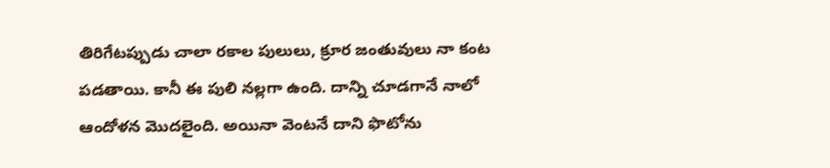తిరిగేటప్పుడు చాలా రకాల పులులు, క్రూర జంతువులు నా కంట పడతాయి. కానీ ఈ పులి నల్లగా ఉంది. దాన్ని చూడగానే నాలో ఆందోళన మొదలైంది. అయినా వెంటనే దాని ఫొటోను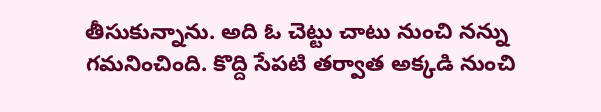తీసుకున్నాను. అది ఓ చెట్టు చాటు నుంచి నన్ను గమనించింది. కొద్ది సేపటి తర్వాత అక్కడి నుంచి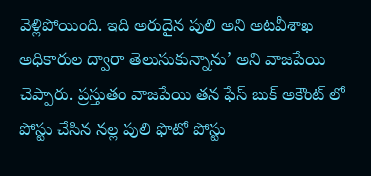వెళ్లిపోయింది. ఇది అరుదైన పులి అని అటవీశాఖ అధికారుల ద్వారా తెలుసుకున్నాను’ అని వాజపేయి చెప్పారు. ప్రస్తుతం వాజపేయి తన ఫేస్ బుక్ అకౌంట్ లో పోస్టు చేసిన నల్ల పులి ఫొటో పోస్టు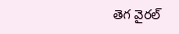తెగ వైరల్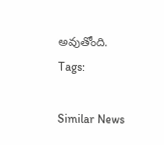అవుతోంది.
Tags:

Similar News